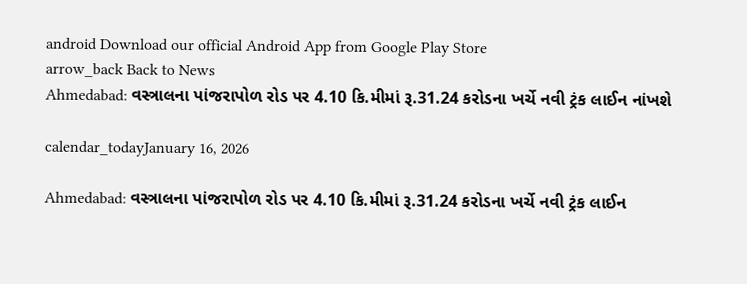android Download our official Android App from Google Play Store
arrow_back Back to News
Ahmedabad: વસ્ત્રાલના પાંજરાપોળ રોડ પર 4.10 કિ.મીમાં રૂ.31.24 કરોડના ખર્ચે નવી ટ્રંક લાઈન નાંખશે

calendar_todayJanuary 16, 2026

Ahmedabad: વસ્ત્રાલના પાંજરાપોળ રોડ પર 4.10 કિ.મીમાં રૂ.31.24 કરોડના ખર્ચે નવી ટ્રંક લાઈન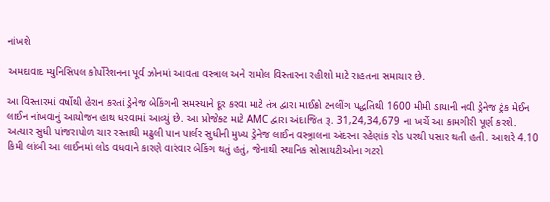નાંખશે

અમદાવાદ મ્યુનિસિપલ કોર્પોરેશનના પૂર્વ ઝોનમાં આવતા વસ્ત્રાલ અને રામોલ વિસ્તારના રહીશો માટે રાહતના સમાચાર છે.

આ વિસ્તારમાં વર્ષોથી હેરાન કરતાં ડ્રેનેજ બેકિંગની સમસ્યાને દૂર કરવા માટે તંત્ર દ્વારા માઈક્રો ટનલીંગ પદ્ધતિથી 1600 મીમી ડાયાની નવી ડ્રેનેજ ટ્રંક મેઈન લાઈન નાંખવાનું આયોજન હાથ ધરવામાં આવ્યું છે. આ પ્રોજેક્ટ માટે AMC દ્વારા અંદાજિત રૂ. 31,24,34,679 ના ખર્ચે આ કામગીરી પૂર્ણ કરશે. અત્યાર સુધી પાંજરાપોળ ચાર રસ્તાથી મઢુલી પાન પાર્લર સુધીની મુખ્ય ડ્રેનેજ લાઈન વસ્ત્ર્રાલના અંદરના રહેણાંક રોડ પરથી પસાર થતી હતી. આશરે 4.10 કિમી લાંબી આ લાઈનમાં લોડ વધવાને કારણે વારંવાર બેકિંગ થતું હતું, જેનાથી સ્થાનિક સોસાયટીઓના ગટરો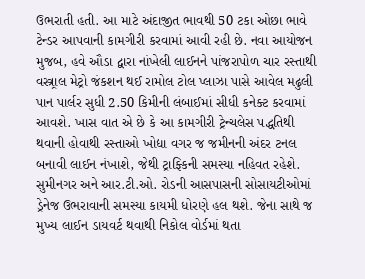ઉભરાતી હતી. આ માટે અંદાજીત ભાવથી 50 ટકા ઓછા ભાવે ટેન્ડર આપવાની કામગીરી કરવામાં આવી રહી છે. નવા આયોજન મુજબ, હવે ઔડા દ્વારા નાંખેલી લાઈનને પાંજરાપોળ ચાર રસ્તાથી વસ્ત્ર્રાલ મેટ્રો જંકશન થઈ રામોલ ટોલ પ્લાઝા પાસે આવેલ મઢુલી પાન પાર્લર સુધી 2.50 કિમીની લંબાઈમાં સીધી કનેક્ટ કરવામાં આવશે. ખાસ વાત એ છે કે આ કામગીરી ટ્રેન્ચલેસ પદ્ધતિથી થવાની હોવાથી રસ્તાઓ ખોદ્યા વગર જ જમીનની અંદર ટનલ બનાવી લાઈન નંખાશે, જેથી ટ્રાફ્કિની સમસ્યા નહિવત રહેશે. સુમીનગર અને આર.ટી.ઓ. રોડની આસપાસની સોસાયટીઓમાં ડ્રેનેજ ઉભરાવાની સમસ્યા કાયમી ધોરણે હલ થશે. જેના સાથે જ મુખ્ય લાઈન ડાયવર્ટ થવાથી નિકોલ વોર્ડમાં થતા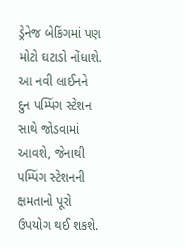ડ્રેનેજ બેકિંગમાં પણ મોટો ઘટાડો નોંધાશે. આ નવી લાઈનને દુન પમ્પિંગ સ્ટેશન સાથે જોડવામાં આવશે, જેનાથી પમ્પિંગ સ્ટેશનની ક્ષમતાનો પૂરો ઉપયોગ થઈ શકશે.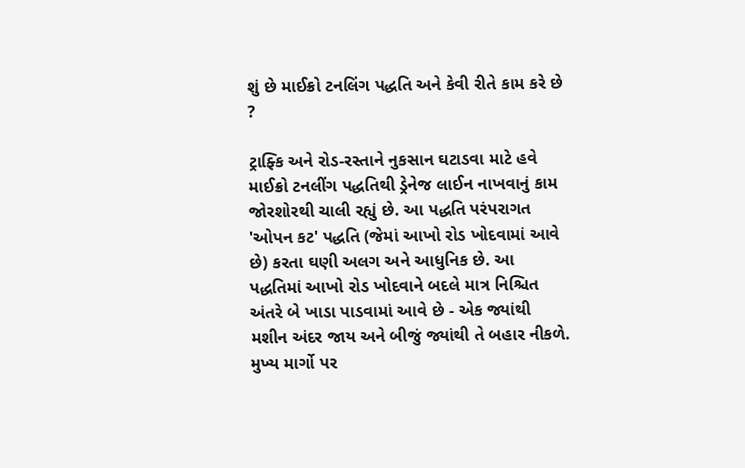શું છે માઈક્રો ટનલિંગ પદ્ધતિ અને કેવી રીતે કામ કરે છે ?

ટ્રાફ્કિ અને રોડ-રસ્તાને નુકસાન ઘટાડવા માટે હવે માઈક્રો ટનલીંગ પદ્ધતિથી ડ્રેનેજ લાઈન નાખવાનું કામ જોરશોરથી ચાલી રહ્યું છે. આ પદ્ધતિ પરંપરાગત 'ઓપન કટ' પદ્ધતિ (જેમાં આખો રોડ ખોદવામાં આવે છે) કરતા ઘણી અલગ અને આધુનિક છે. આ પદ્ધતિમાં આખો રોડ ખોદવાને બદલે માત્ર નિશ્ચિત અંતરે બે ખાડા પાડવામાં આવે છે - એક જ્યાંથી મશીન અંદર જાય અને બીજું જ્યાંથી તે બહાર નીકળે. મુખ્ય માર્ગો પર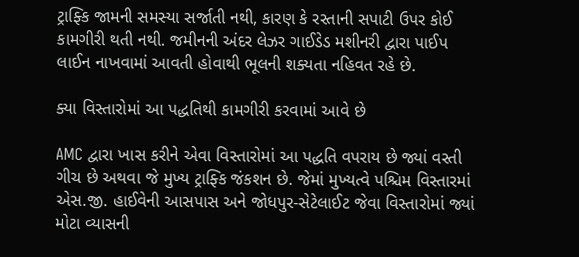ટ્રાફ્કિ જામની સમસ્યા સર્જાતી નથી, કારણ કે રસ્તાની સપાટી ઉપર કોઈ કામગીરી થતી નથી. જમીનની અંદર લેઝર ગાઈડેડ મશીનરી દ્વારા પાઈપ લાઈન નાખવામાં આવતી હોવાથી ભૂલની શક્યતા નહિવત રહે છે.

ક્યા વિસ્તારોમાં આ પદ્ધતિથી કામગીરી કરવામાં આવે છે

AMC દ્વારા ખાસ કરીને એવા વિસ્તારોમાં આ પદ્ધતિ વપરાય છે જ્યાં વસ્તી ગીચ છે અથવા જે મુખ્ય ટ્રાફ્કિ જંકશન છે. જેમાં મુખ્યત્વે પશ્ચિમ વિસ્તારમાં એસ.જી. હાઈવેની આસપાસ અને જોધપુર-સેટેલાઈટ જેવા વિસ્તારોમાં જ્યાં મોટા વ્યાસની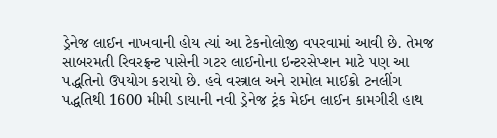ડ્રેનેજ લાઈન નાખવાની હોય ત્યાં આ ટેકનોલોજી વપરવામાં આવી છે. તેમજ સાબરમતી રિવરફ્રન્ટ પાસેની ગટર લાઈનોના ઇન્ટરસેપ્શન માટે પણ આ પદ્ધતિનો ઉપયોગ કરાયો છે. હવે વસ્ત્રાલ અને રામોલ માઈક્રો ટનલીંગ પદ્ધતિથી 1600 મીમી ડાયાની નવી ડ્રેનેજ ટ્રંક મેઈન લાઈન કામગીરી હાથ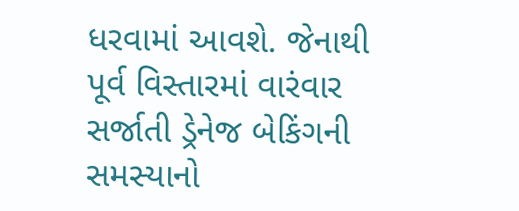ધરવામાં આવશે. જેનાથી પૂર્વ વિસ્તારમાં વારંવાર સર્જાતી ડ્રેનેજ બેકિંગની સમસ્યાનો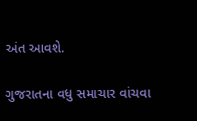અંત આવશે.

ગુજરાતના વધુ સમાચાર વાંચવા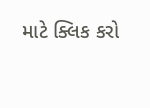માટે ક્લિક કરો